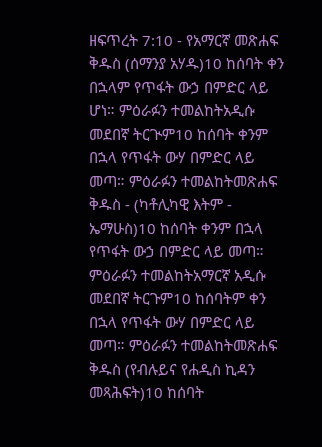ዘፍጥረት 7:10 - የአማርኛ መጽሐፍ ቅዱስ (ሰማንያ አሃዱ)10 ከሰባት ቀን በኋላም የጥፋት ውኃ በምድር ላይ ሆነ። ምዕራፉን ተመልከትአዲሱ መደበኛ ትርጒም10 ከሰባት ቀንም በኋላ የጥፋት ውሃ በምድር ላይ መጣ። ምዕራፉን ተመልከትመጽሐፍ ቅዱስ - (ካቶሊካዊ እትም - ኤማሁስ)10 ከሰባት ቀንም በኋላ የጥፋት ውኃ በምድር ላይ መጣ። ምዕራፉን ተመልከትአማርኛ አዲሱ መደበኛ ትርጉም10 ከሰባትም ቀን በኋላ የጥፋት ውሃ በምድር ላይ መጣ። ምዕራፉን ተመልከትመጽሐፍ ቅዱስ (የብሉይና የሐዲስ ኪዳን መጻሕፍት)10 ከሰባት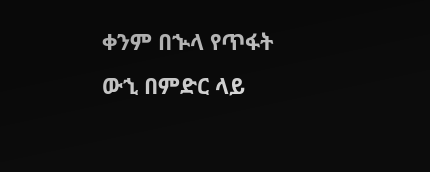ቀንም በኍላ የጥፋት ውኂ በምድር ላይ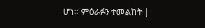ሆነ። ምዕራፉን ተመልከት |